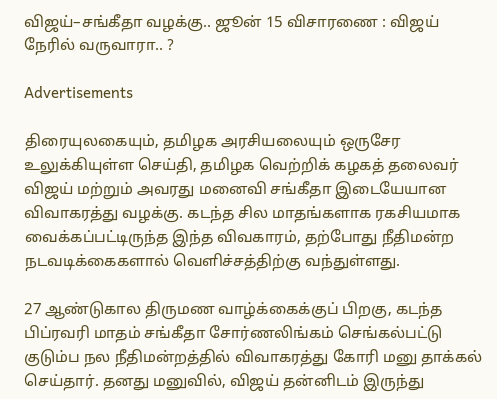விஜய்–சங்கீதா வழக்கு.. ஜூன் 15 விசாரணை : விஜய் நேரில் வருவாரா.. ?

Advertisements

திரையுலகையும், தமிழக அரசியலையும் ஒருசேர உலுக்கியுள்ள செய்தி, தமிழக வெற்றிக் கழகத் தலைவர் விஜய் மற்றும் அவரது மனைவி சங்கீதா இடையேயான விவாகரத்து வழக்கு. கடந்த சில மாதங்களாக ரகசியமாக வைக்கப்பட்டிருந்த இந்த விவகாரம், தற்போது நீதிமன்ற நடவடிக்கைகளால் வெளிச்சத்திற்கு வந்துள்ளது.

27 ஆண்டுகால திருமண வாழ்க்கைக்குப் பிறகு, கடந்த பிப்ரவரி மாதம் சங்கீதா சோர்ணலிங்கம் செங்கல்பட்டு குடும்ப நல நீதிமன்றத்தில் விவாகரத்து கோரி மனு தாக்கல் செய்தார். தனது மனுவில், விஜய் தன்னிடம் இருந்து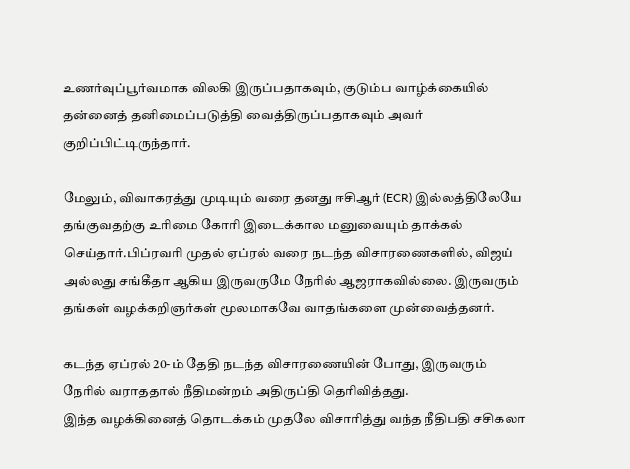உணர்வுப்பூர்வமாக விலகி இருப்பதாகவும், குடும்ப வாழ்க்கையில் தன்னைத் தனிமைப்படுத்தி வைத்திருப்பதாகவும் அவர் குறிப்பிட்டிருந்தார்.

மேலும், விவாகரத்து முடியும் வரை தனது ஈசிஆர் (ECR) இல்லத்திலேயே தங்குவதற்கு உரிமை கோரி இடைக்கால மனுவையும் தாக்கல் செய்தார்.பிப்ரவரி முதல் ஏப்ரல் வரை நடந்த விசாரணைகளில், விஜய் அல்லது சங்கீதா ஆகிய இருவருமே நேரில் ஆஜராகவில்லை. இருவரும் தங்கள் வழக்கறிஞர்கள் மூலமாகவே வாதங்களை முன்வைத்தனர்.

கடந்த ஏப்ரல் 20-ம் தேதி நடந்த விசாரணையின் போது, இருவரும் நேரில் வராததால் நீதிமன்றம் அதிருப்தி தெரிவித்தது.
இந்த வழக்கினைத் தொடக்கம் முதலே விசாரித்து வந்த நீதிபதி சசிகலா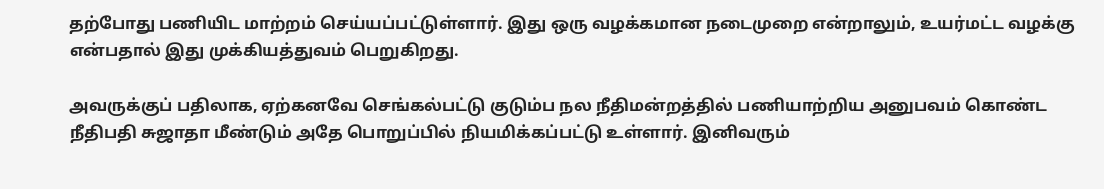தற்போது பணியிட மாற்றம் செய்யப்பட்டுள்ளார். இது ஒரு வழக்கமான நடைமுறை என்றாலும், உயர்மட்ட வழக்கு என்பதால் இது முக்கியத்துவம் பெறுகிறது.

அவருக்குப் பதிலாக, ஏற்கனவே செங்கல்பட்டு குடும்ப நல நீதிமன்றத்தில் பணியாற்றிய அனுபவம் கொண்ட நீதிபதி சுஜாதா மீண்டும் அதே பொறுப்பில் நியமிக்கப்பட்டு உள்ளார். இனிவரும்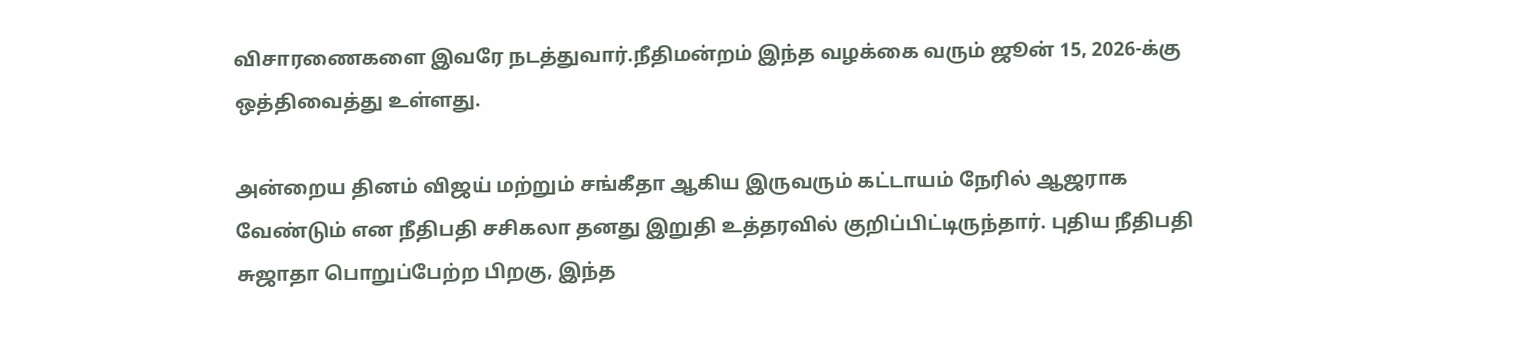விசாரணைகளை இவரே நடத்துவார்.நீதிமன்றம் இந்த வழக்கை வரும் ஜூன் 15, 2026-க்கு ஒத்திவைத்து உள்ளது.

அன்றைய தினம் விஜய் மற்றும் சங்கீதா ஆகிய இருவரும் கட்டாயம் நேரில் ஆஜராக வேண்டும் என நீதிபதி சசிகலா தனது இறுதி உத்தரவில் குறிப்பிட்டிருந்தார். புதிய நீதிபதி சுஜாதா பொறுப்பேற்ற பிறகு, இந்த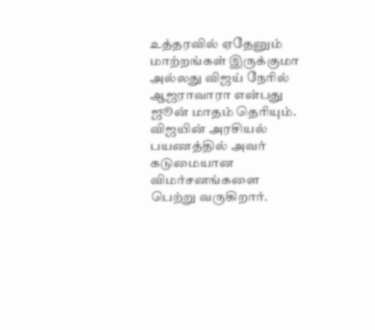உத்தரவில் ஏதேனும் மாற்றங்கள் இருக்குமா அல்லது விஜய் நேரில் ஆஜராவாரா என்பது ஜூன் மாதம் தெரியும். விஜயின் அரசியல் பயணத்தில் அவர் கடுமையான விமர்சனங்களை பெற்று வருகிறார்.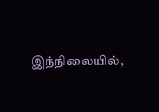இந்நிலையில்,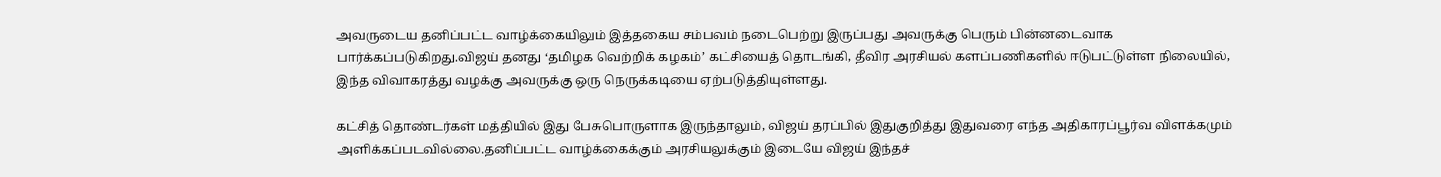அவருடைய தனிப்பட்ட வாழ்க்கையிலும் இத்தகைய சம்பவம் நடைபெற்று இருப்பது அவருக்கு பெரும் பின்னடைவாக பார்க்கப்படுகிறது.விஜய் தனது ‘தமிழக வெற்றிக் கழகம்’ கட்சியைத் தொடங்கி, தீவிர அரசியல் களப்பணிகளில் ஈடுபட்டுள்ள நிலையில், இந்த விவாகரத்து வழக்கு அவருக்கு ஒரு நெருக்கடியை ஏற்படுத்தியுள்ளது.

கட்சித் தொண்டர்கள் மத்தியில் இது பேசுபொருளாக இருந்தாலும், விஜய் தரப்பில் இதுகுறித்து இதுவரை எந்த அதிகாரப்பூர்வ விளக்கமும் அளிக்கப்படவில்லை.தனிப்பட்ட வாழ்க்கைக்கும் அரசியலுக்கும் இடையே விஜய் இந்தச்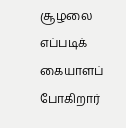சூழலை எப்படிக் கையாளப் போகிறார்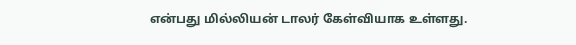என்பது மில்லியன் டாலர் கேள்வியாக உள்ளது.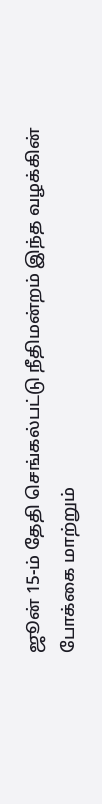ஜூன் 15-ம் தேதி செங்கல்பட்டு நீதிமன்றம் இந்த வழக்கின் போக்கை மாற்றும்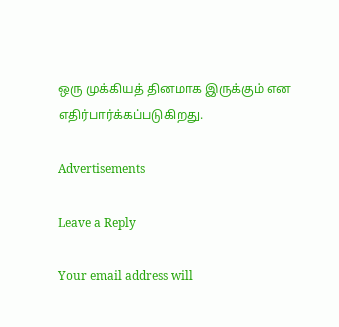ஒரு முக்கியத் தினமாக இருக்கும் என எதிர்பார்க்கப்படுகிறது.

Advertisements

Leave a Reply

Your email address will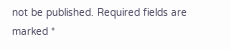not be published. Required fields are marked *